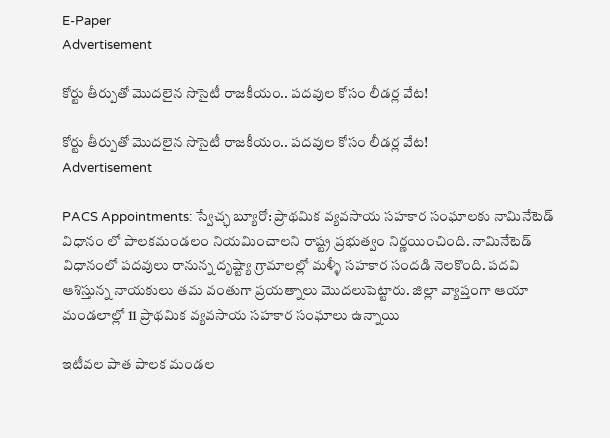E-Paper
Advertisement

కోర్టు తీర్పుతో మొదలైన సొసైటీ రాజకీయం.. పదవుల కోసం లీడర్ల వేట!

కోర్టు తీర్పుతో మొదలైన సొసైటీ రాజకీయం.. పదవుల కోసం లీడర్ల వేట!
Advertisement

PACS Appointments: స్వేచ్ఛ బ్యూరో: ప్రాథమిక వ్యవసాయ సహకార సంఘాలకు నామినేటెడ్ విధానం లో పాలకమండలం నియమించాలని రాష్ట్ర ప్రభుత్వం నిర్ణయించింది. నామినేటెడ్ విధానంలో పదవులు రానున్న దృష్ట్యా గ్రామాలల్లో మళ్ళీ సహకార సందడి నెలకొంది. పదవి ఆశిస్తున్న నాయకులు తమ వంతుగా ప్రయత్నాలు మొదలుపెట్టారు. జిల్లా వ్యాప్తంగా ఆయా మండలాల్లో 11 ప్రాథమిక వ్యవసాయ సహకార సంఘాలు ఉన్నాయి

ఇటీవల పాత పాలక మండల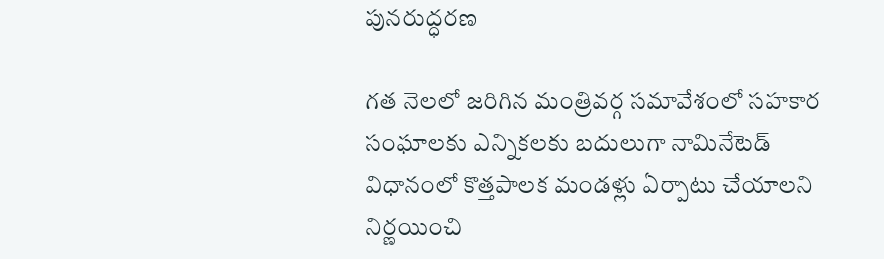పునరుద్ధరణ

గత నెలలో జరిగిన మంత్రివర్గ సమావేశంలో సహకార సంఘాలకు ఎన్నికలకు బదులుగా నామినేటెడ్ విధానంలో కొత్తపాలక మండళ్లు ఏర్పాటు చేయాలని నిర్ణయించి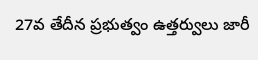27వ తేదీన ప్రభుత్వం ఉత్తర్వులు జారీ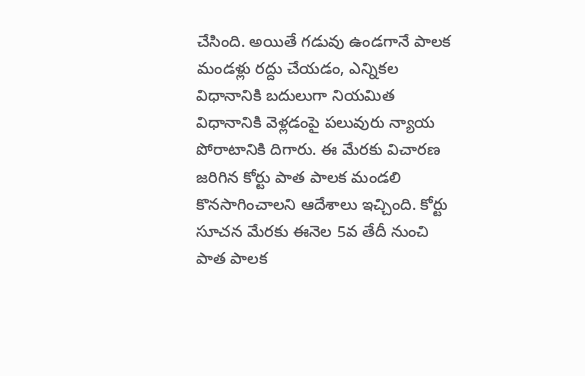చేసింది. అయితే గడువు ఉండగానే పాలక మండళ్లు రద్దు చేయడం, ఎన్నికల విధానానికి బదులుగా నియమిత విధానానికి వెళ్లడంపై పలువురు న్యాయ పోరాటానికి దిగారు. ఈ మేరకు విచారణ జరిగిన కోర్టు పాత పాలక మండలి కొనసాగించాలని ఆదేశాలు ఇచ్చింది. కోర్టు సూచన మేరకు ఈనెల 5వ తేదీ నుంచి పాత పాలక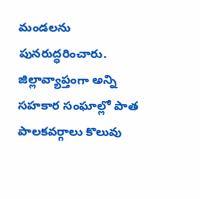మండలను పునరుద్ధరించారు. జిల్లావ్యాప్తంగా అన్ని సహకార సంఘాల్లో పాత పాలకవర్గాలు కొలువు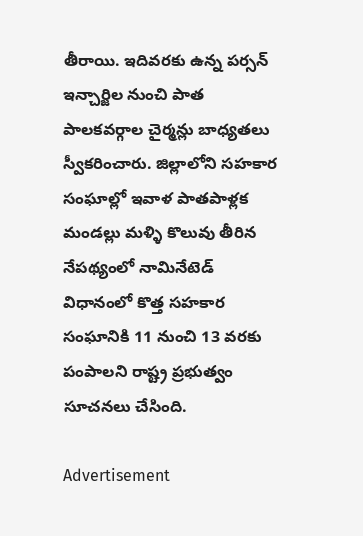తీరాయి. ఇదివరకు ఉన్న పర్సన్ ఇన్చార్జిల నుంచి పాత పాలకవర్గాల చైర్మన్లు బాధ్యతలు స్వీకరించారు. జిల్లాలోని సహకార సంఘాల్లో ఇవాళ పాతపాళ్లక మండల్లు మళ్ళి కొలువు తీరిన నేపథ్యంలో నామినేటెడ్ విధానంలో కొత్త సహకార సంఘానికి 11 నుంచి 13 వరకు పంపాలని రాష్ట్ర ప్రభుత్వం సూచనలు చేసింది.

Advertisement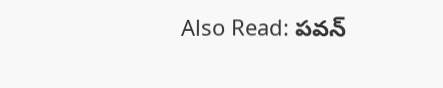Also Read: ప‌వ‌న్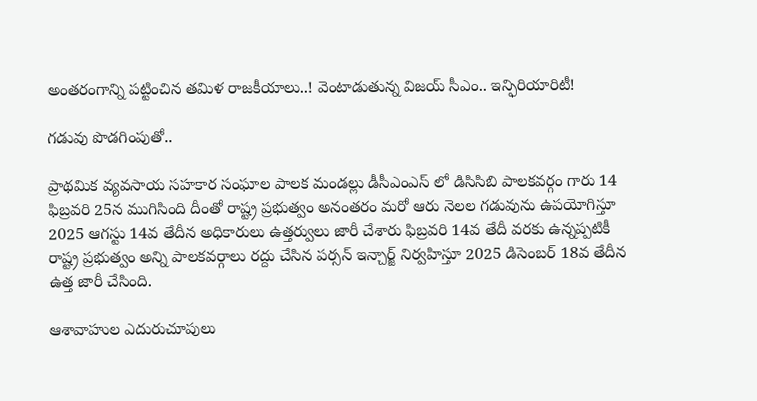అంత‌రంగాన్ని ప‌ట్టించిన త‌మిళ రాజ‌కీయాలు..! వెంటాడుతున్న విజ‌య్ సీఎం.. ఇన్ఫిరియారిటీ!

గడువు పొడగింపుతో..

ప్రాథమిక వ్యవసాయ సహకార సంఘాల పాలక మండల్లు డీసీఎంఎస్ లో డిసిసిబి పాలకవర్గం గారు 14 ఫిబ్రవరి 25న ముగిసింది దీంతో రాష్ట్ర ప్రభుత్వం అనంతరం మరో ఆరు నెలల గడువును ఉపయోగిస్తూ 2025 ఆగస్టు 14వ తేదీన అధికారులు ఉత్తర్వులు జారీ చేశారు ఫిబ్రవరి 14వ తేదీ వరకు ఉన్నప్పటికీ రాష్ట్ర ప్రభుత్వం అన్ని పాలకవర్గాలు రద్దు చేసిన పర్సన్ ఇన్చార్జ్ నిర్వహిస్తూ 2025 డిసెంబర్ 18వ తేదీన ఉత్త జారీ చేసింది.

ఆశావాహుల ఎదురుచూపులు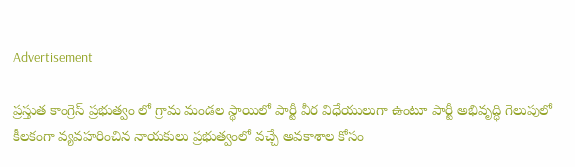Advertisement

ప్రస్తుత కాంగ్రెస్ ప్రభుత్వం లో గ్రామ మండల స్థాయిలో పార్టీ వీర విధేయులుగా ఉంటూ పార్టీ అభివృద్ధి గెలుపులో కీలకంగా వ్యవహరించిన నాయకులు ప్రభుత్వంలో వచ్చే అవకాశాల కోసం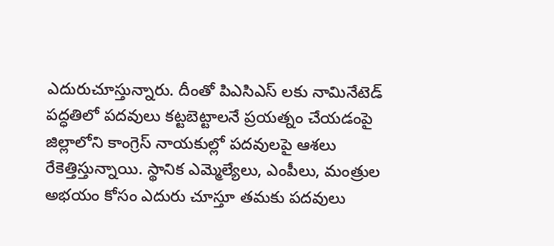ఎదురుచూస్తున్నారు. దీంతో పిఎసిఎస్ లకు నామినేటెడ్ పద్ధతిలో పదవులు కట్టబెట్టాలనే ప్రయత్నం చేయడంపై జిల్లాలోని కాంగ్రెస్ నాయకుల్లో పదవులపై ఆశలు రేకెత్తిస్తున్నాయి. స్థానిక ఎమ్మెల్యేలు, ఎంపీలు, మంత్రుల అభయం కోసం ఎదురు చూస్తూ తమకు పదవులు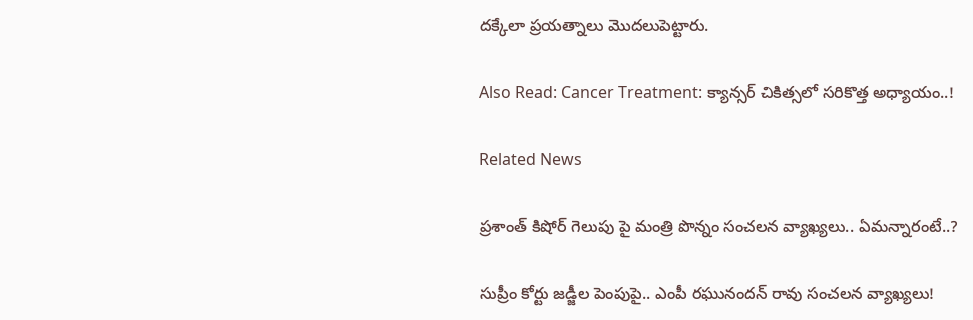దక్కేలా ప్రయత్నాలు మొదలుపెట్టారు.

Also Read: Cancer Treatment: క్యాన్సర్ చికిత్సలో సరికొత్త అధ్యాయం..!

Related News

ప్రశాంత్ కిషోర్ గెలుపు పై మంత్రి పొన్నం సంచలన వ్యాఖ్యలు.. ఏమన్నారంటే..?

సుప్రీం కోర్టు జడ్జీల పెంపుపై.. ఎంపీ రఘునందన్ రావు సంచలన వ్యాఖ్యలు!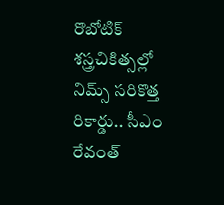రొబోటిక్ శస్త్రచికిత్సల్లో నిమ్స్ సరికొత్త రికార్డు.. సీఎం రేవంత్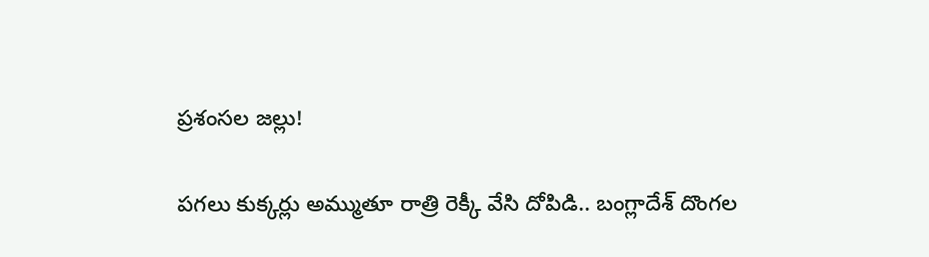ప్రశంసల జల్లు!

పగలు కుక్కర్లు అమ్ముతూ రాత్రి రెక్కీ వేసి దోపిడి.. బంగ్లాదేశ్ దొంగల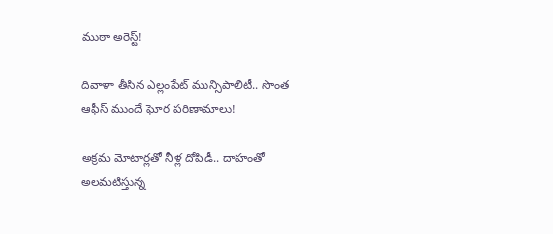ముఠా అరెస్ట్!

దివాళా తీసిన ఎల్లంపేట్ మున్సిపాలిటీ.. సొంత ఆఫీస్ ముందే ఘోర పరిణామాలు!

అక్రమ మోటార్లతో నీళ్ల దోపిడీ.. దాహంతో అలమటిస్తున్న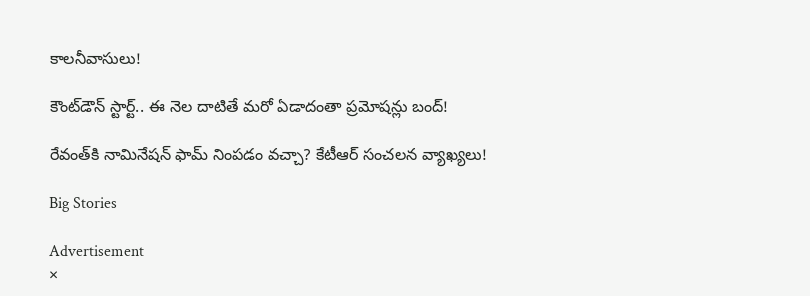కాలనీవాసులు!

కౌంట్‌డౌన్ స్టార్ట్.. ఈ నెల దాటితే మరో ఏడాదంతా ప్రమోషన్లు బంద్!

రేవంత్‌కి నామినేషన్ ఫామ్ నింపడం వచ్చా? కేటీఆర్ సంచలన వ్యాఖ్యలు!

Big Stories

Advertisement
×